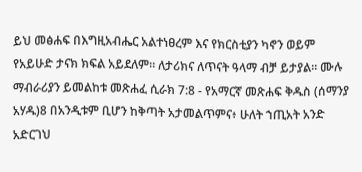ይህ መፅሐፍ በእግዚአብሔር አልተነፀረም እና የክርስቲያን ካኖን ወይም የአይሁድ ታናክ ክፍል አይደለም። ለታሪክና ለጥናት ዓላማ ብቻ ይታያል። ሙሉ ማብራሪያን ይመልከቱ መጽሐፈ ሲራክ 7:8 - የአማርኛ መጽሐፍ ቅዱስ (ሰማንያ አሃዱ)8 በአንዲቱም ቢሆን ከቅጣት አታመልጥምና፥ ሁለት ኀጢአት አንድ አድርገህ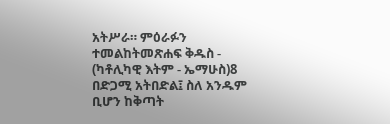አትሥራ። ምዕራፉን ተመልከትመጽሐፍ ቅዱስ - (ካቶሊካዊ እትም - ኤማሁስ)8 በድጋሚ አትበድል፤ ስለ አንዱም ቢሆን ከቅጣት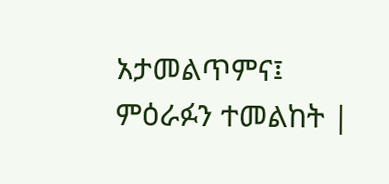አታመልጥምና፤ ምዕራፉን ተመልከት |